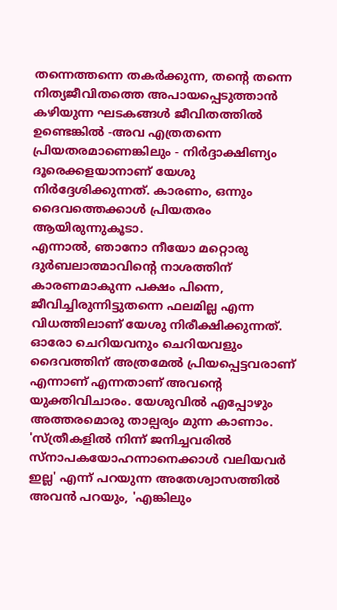തന്നെത്തന്നെ തകർക്കുന്ന, തൻ്റെ തന്നെ നിത്യജീവിതത്തെ അപായപ്പെടുത്താൻ കഴിയുന്ന ഘടകങ്ങൾ ജീവിതത്തിൽ ഉണ്ടെങ്കിൽ -അവ എത്രതന്നെ പ്രിയതരമാണെങ്കിലും - നിർദ്ദാക്ഷിണ്യം ദൂരെക്കളയാനാണ് യേശു നിർദ്ദേശിക്കുന്നത്. കാരണം, ഒന്നും ദൈവത്തെക്കാൾ പ്രിയതരം ആയിരുന്നുകൂടാ.
എന്നാൽ, ഞാനോ നീയോ മറ്റൊരു ദുർബലാത്മാവിൻ്റെ നാശത്തിന് കാരണമാകുന്ന പക്ഷം പിന്നെ, ജീവിച്ചിരുന്നിട്ടുതന്നെ ഫലമില്ല എന്ന വിധത്തിലാണ് യേശു നിരീക്ഷിക്കുന്നത്. ഓരോ ചെറിയവനും ചെറിയവളും ദൈവത്തിന് അത്രമേൽ പ്രിയപ്പെട്ടവരാണ് എന്നാണ് എന്നതാണ് അവൻ്റെ യുക്തിവിചാരം. യേശുവിൽ എപ്പോഴും അത്തരമൊരു താല്പര്യം മുന്ന കാണാം. 'സ്ത്രീകളിൽ നിന്ന് ജനിച്ചവരിൽ സ്നാപകയോഹന്നാനെക്കാൾ വലിയവർ ഇല്ല' എന്ന് പറയുന്ന അതേശ്വാസത്തിൽ അവൻ പറയും, 'എങ്കിലും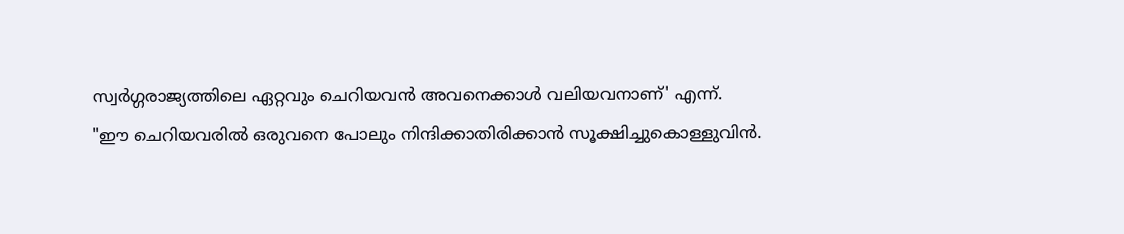സ്വർഗ്ഗരാജ്യത്തിലെ ഏറ്റവും ചെറിയവൻ അവനെക്കാൾ വലിയവനാണ്' എന്ന്.
"ഈ ചെറിയവരിൽ ഒരുവനെ പോലും നിന്ദിക്കാതിരിക്കാൻ സൂക്ഷിച്ചുകൊള്ളുവിൻ.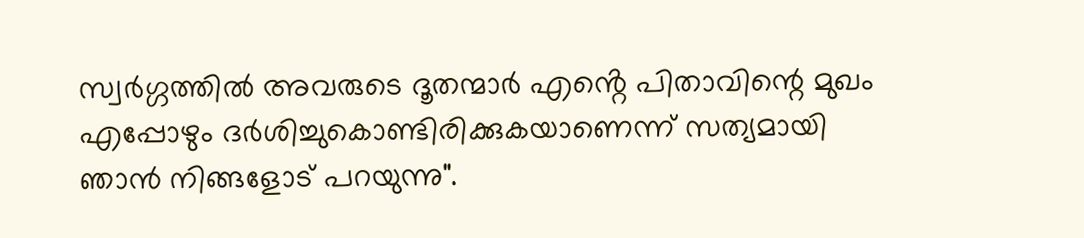സ്വർഗ്ഗത്തിൽ അവരുടെ ദൂതന്മാർ എൻ്റെ പിതാവിന്റെ മുഖം എപ്പോഴും ദർശിച്ചുകൊണ്ടിരിക്കുകയാണെന്ന് സത്യമായി ഞാൻ നിങ്ങളോട് പറയുന്നു".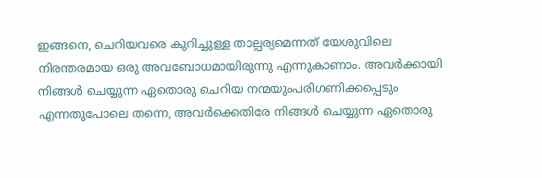ഇങ്ങനെ, ചെറിയവരെ കുറിച്ചുള്ള താല്പര്യമെന്നത് യേശുവിലെ നിരന്തരമായ ഒരു അവബോധമായിരുന്നു എന്നുകാണാം. അവർക്കായി നിങ്ങൾ ചെയ്യുന്ന ഏതൊരു ചെറിയ നന്മയുംപരിഗണിക്കപ്പെടും എന്നതുപോലെ തന്നെ, അവർക്കെതിരേ നിങ്ങൾ ചെയ്യുന്ന ഏതൊരു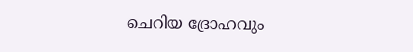ചെറിയ ദ്രോഹവും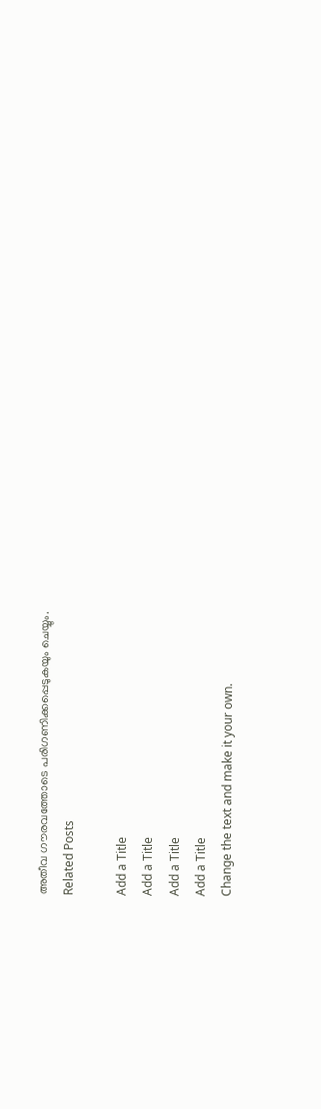അതീവ ഗൗരവത്തോടെ പരിഗണിക്കപ്പെടുകയും ചെയ്യും.
Related Posts

Add a Title
Add a Title
Add a Title
Add a Title
Change the text and make it your own.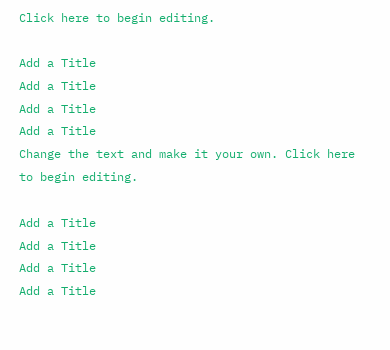Click here to begin editing.

Add a Title
Add a Title
Add a Title
Add a Title
Change the text and make it your own. Click here to begin editing.

Add a Title
Add a Title
Add a Title
Add a Title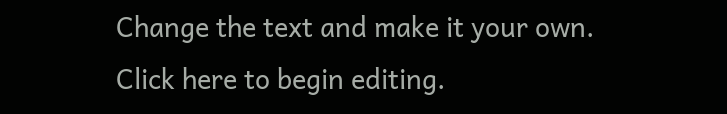Change the text and make it your own. Click here to begin editing.